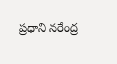ప్రధాని నరేంద్ర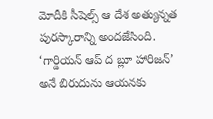మోదీకి సీషెల్స్ ఆ దేశ అత్యున్నత పురస్కారాన్ని అందజేసింది. ‘గార్డియన్ ఆప్ ద బ్లూ హారిజన్’ అనే బిరుదును ఆయనకు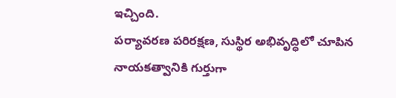ఇచ్చింది.
పర్యావరణ పరిరక్షణ, సుస్థిర అభివృద్ధిలో చూపిన నాయకత్వానికి గుర్తుగా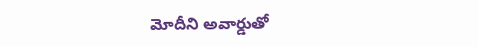మోదీని అవార్డుతో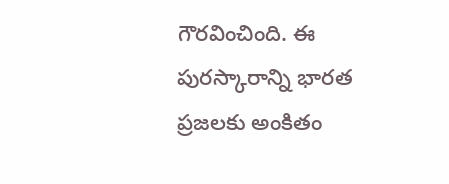గౌరవించింది. ఈ పురస్కారాన్ని భారత ప్రజలకు అంకితం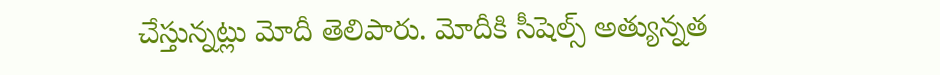చేస్తున్నట్లు మోదీ తెలిపారు. మోదీకి సీషెల్స్ అత్యున్నత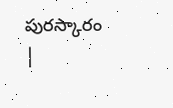పురస్కారం |